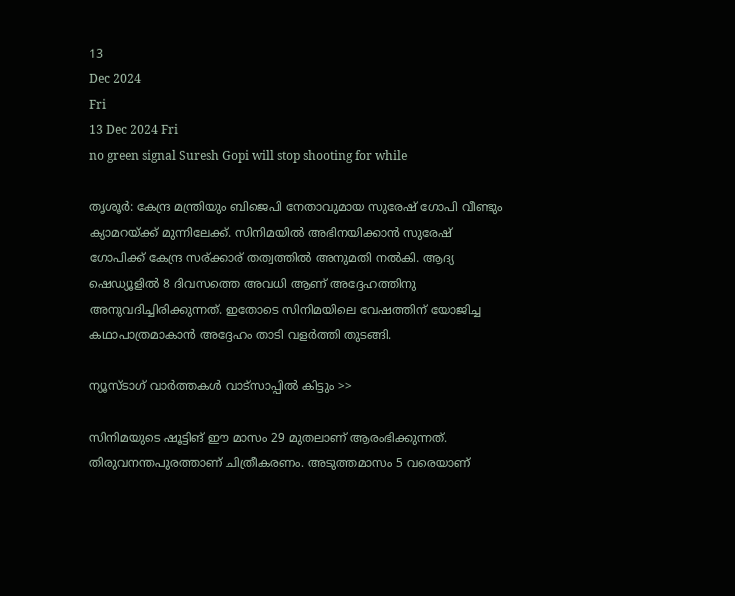13
Dec 2024
Fri
13 Dec 2024 Fri
no green signal Suresh Gopi will stop shooting for while

തൃശൂർ: കേന്ദ്ര മന്ത്രിയും ബിജെപി നേതാവുമായ സുരേഷ് ഗോപി വീണ്ടും ക്യാമറയ്ക്ക് മുന്നിലേക്ക്. സിനിമയിൽ അഭിനയിക്കാൻ സുരേഷ് ഗോപിക്ക് കേന്ദ്ര സര്ക്കാര് തത്വത്തിൽ അനുമതി നൽകി. ആദ്യ ഷെഡ്യൂളിൽ 8 ദിവസത്തെ അവധി ആണ് അദ്ദേഹത്തിനു അനുവദിച്ചിരിക്കുന്നത്. ഇതോടെ സിനിമയിലെ വേഷത്തിന് യോജിച്ച കഥാപാത്രമാകാൻ അദ്ദേഹം താടി വളർത്തി തുടങ്ങി.

ന്യൂസ്ടാഗ് വാര്‍ത്തകള്‍ വാട്‌സാപ്പില്‍ കിട്ടും >>

സിനിമയുടെ ഷൂട്ടിങ് ഈ മാസം 29 മുതലാണ് ആരംഭിക്കുന്നത്. തിരുവനന്തപുരത്താണ് ചിത്രീകരണം. അടുത്തമാസം 5 വരെയാണ്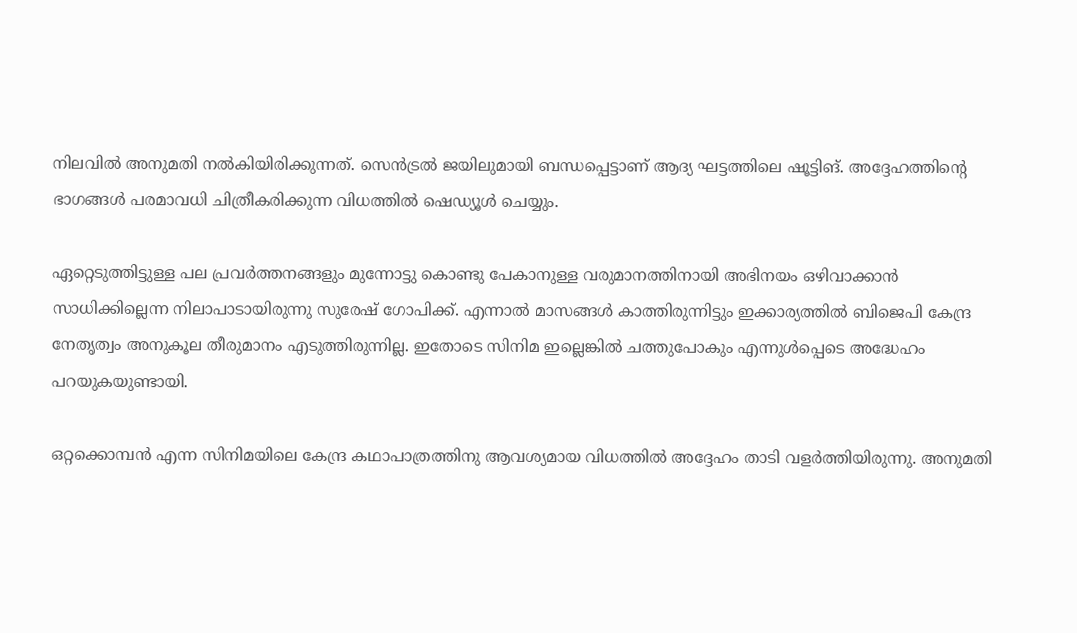നിലവിൽ അനുമതി നൽകിയിരിക്കുന്നത്. സെൻട്രൽ ജയിലുമായി ബന്ധപ്പെട്ടാണ് ആദ്യ ഘട്ടത്തിലെ ഷൂട്ടിങ്. അദ്ദേഹത്തിന്റെ ഭാഗങ്ങൾ പരമാവധി ചിത്രീകരിക്കുന്ന വിധത്തിൽ ഷെഡ്യൂൾ ചെയ്യും.

ഏറ്റെടുത്തിട്ടുള്ള പല പ്രവർത്തനങ്ങളും മുന്നോട്ടു കൊണ്ടു പേകാനുള്ള വരുമാനത്തിനായി അഭിനയം ഒഴിവാക്കാൻ സാധിക്കില്ലെന്ന നിലാപാടായിരുന്നു സുരേഷ് ഗോപിക്ക്. എന്നാൽ മാസങ്ങൾ കാത്തിരുന്നിട്ടും ഇക്കാര്യത്തിൽ ബിജെപി കേന്ദ്ര നേതൃത്വം അനുകൂല തീരുമാനം എടുത്തിരുന്നില്ല. ഇതോടെ സിനിമ ഇല്ലെങ്കിൽ ചത്തുപോകും എന്നുൾപ്പെടെ അദ്ധേഹം പറയുകയുണ്ടായി.

ഒറ്റക്കൊമ്പൻ എന്ന സിനിമയിലെ കേന്ദ്ര കഥാപാത്രത്തിനു ആവശ്യമായ വിധത്തിൽ അദ്ദേഹം താടി വളർത്തിയിരുന്നു. അനുമതി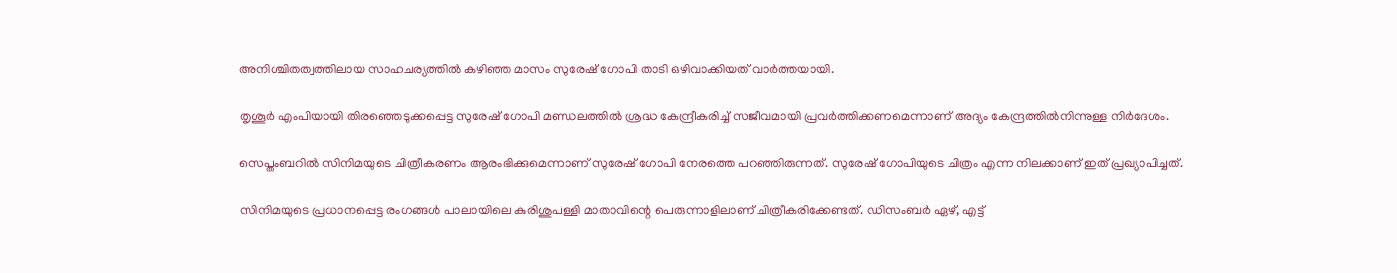അനിശ്ചിതത്വത്തിലായ സാഹചര്യത്തിൽ കഴിഞ്ഞ മാസം സുരേഷ് ഗോപി താടി ഒഴിവാക്കിയത് വാർത്തയായി.

തൃശൂര്‍ എംപിയായി തിരഞ്ഞെടുക്കപ്പെട്ട സുരേഷ് ഗോപി മണ്ഡലത്തില്‍ ശ്രദ്ധ കേന്ദ്രീകരിച്ച് സജീവമായി പ്രവര്‍ത്തിക്കണമെന്നാണ് അദ്യം കേന്ദ്രത്തില്‍നിന്നുള്ള നിര്‍ദേശം.

സെപ്തംബറില്‍ സിനിമയുടെ ചിത്രീകരണം ആരംഭിക്കുമെന്നാണ് സുരേഷ് ഗോപി നേരത്തെ പറഞ്ഞിരുന്നത്. സുരേഷ് ഗോപിയുടെ ചിത്രം എന്ന നിലക്കാണ് ഇത് പ്രഖ്യാപിച്ചത്.

സിനിമയുടെ പ്രധാനപ്പെട്ട രംഗങ്ങള്‍ പാലായിലെ കുരിശുപള്ളി മാതാവിന്റെ പെരുന്നാളിലാണ് ചിത്രീകരിക്കേണ്ടത്. ഡിസംബര്‍ ഏഴ്, എട്ട്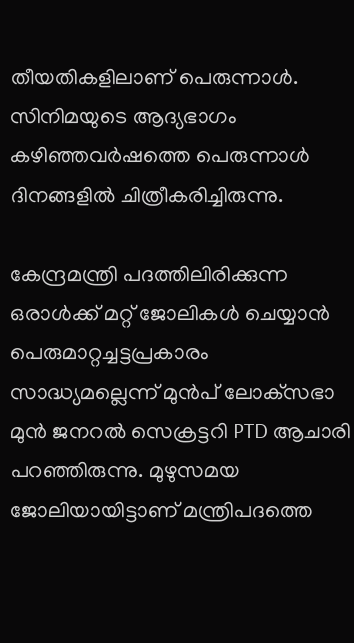തീയതികളിലാണ് പെരുന്നാള്‍. സിനിമയുടെ ആദ്യഭാഗം കഴിഞ്ഞവര്‍ഷത്തെ പെരുന്നാള്‍ ദിനങ്ങളില്‍ ചിത്രീകരിച്ചിരുന്നു.

കേന്ദ്രമന്ത്രി പദത്തിലിരിക്കുന്ന ഒരാള്‍ക്ക് മറ്റ് ജോലികള്‍ ചെയ്യാന്‍ പെരുമാറ്റച്ചട്ടപ്രകാരം സാദ്ധ്യമല്ലെന്ന് മുന്‍പ് ലോക്‌സഭാ മുന്‍ ജനറല്‍ സെക്രട്ടറി PTD ആചാരി പറഞ്ഞിരുന്നു. മുഴുസമയ ജോലിയായിട്ടാണ് മന്ത്രിപദത്തെ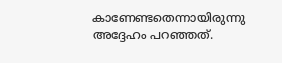കാണേണ്ടതെന്നായിരുന്നു അദ്ദേഹം പറഞ്ഞത്.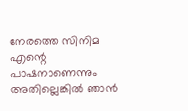നേരത്തെ സിനിമ എന്റെ പാഷനാണെന്നും അതില്ലെങ്കില്‍ ഞാന്‍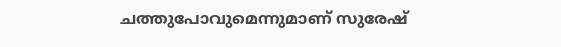ചത്തുപോവുമെന്നുമാണ് സുരേഷ്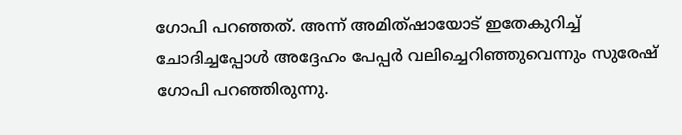ഗോപി പറഞ്ഞത്. അന്ന് അമിത്ഷായോട് ഇതേകുറിച്ച് ചോദിച്ചപ്പോള്‍ അദ്ദേഹം പേപ്പര്‍ വലിച്ചെറിഞ്ഞുവെന്നും സുരേഷ് ഗോപി പറഞ്ഞിരുന്നു.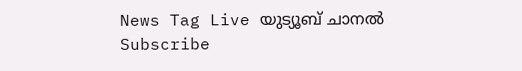News Tag Live യുട്യൂബ് ചാനല്‍ Subscribe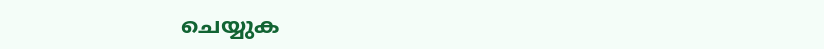ചെയ്യുക